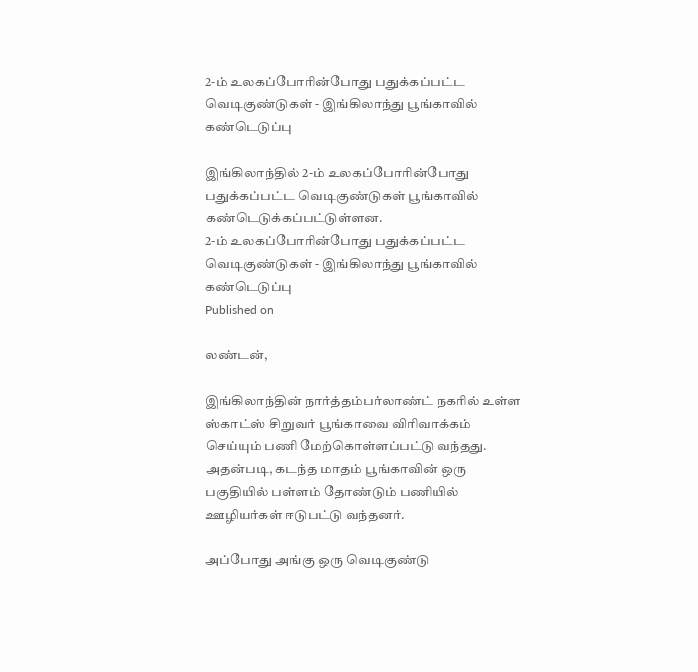2-ம் உலகப்போரின்போது பதுக்கப்பட்ட வெடிகுண்டுகள் - இங்கிலாந்து பூங்காவில் கண்டெடுப்பு

இங்கிலாந்தில் 2-ம் உலகப்போரின்போது பதுக்கப்பட்ட வெடிகுண்டுகள் பூங்காவில் கண்டெடுக்கப்பட்டுள்ளன.
2-ம் உலகப்போரின்போது பதுக்கப்பட்ட வெடிகுண்டுகள் - இங்கிலாந்து பூங்காவில் கண்டெடுப்பு
Published on

லண்டன்,

இங்கிலாந்தின் நார்த்தம்பர்லாண்ட் நகரில் உள்ள ஸ்காட்ஸ் சிறுவர் பூங்காவை விரிவாக்கம் செய்யும் பணி மேற்கொள்ளப்பட்டு வந்தது. அதன்படி, கடந்த மாதம் பூங்காவின் ஒரு பகுதியில் பள்ளம் தோண்டும் பணியில் ஊழியர்கள் ஈடுபட்டு வந்தனர்.

அப்போது அங்கு ஒரு வெடிகுண்டு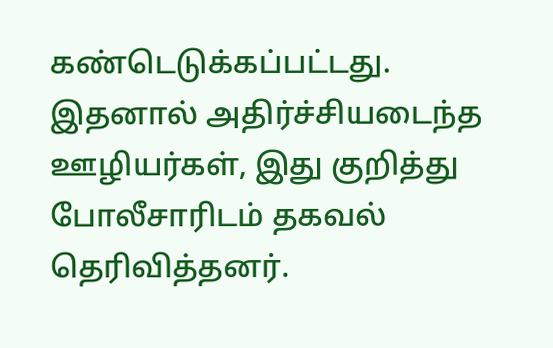கண்டெடுக்கப்பட்டது. இதனால் அதிர்ச்சியடைந்த ஊழியர்கள், இது குறித்து போலீசாரிடம் தகவல் தெரிவித்தனர்.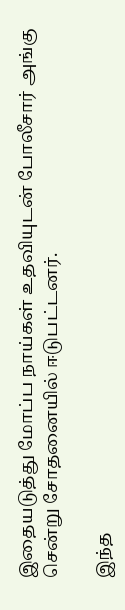இதையடுத்து மோப்ப நாய்கள் உதவியுடன் போலீசார் அங்கு சென்று சோதனையில் ஈடுபட்டனர்.

இந்த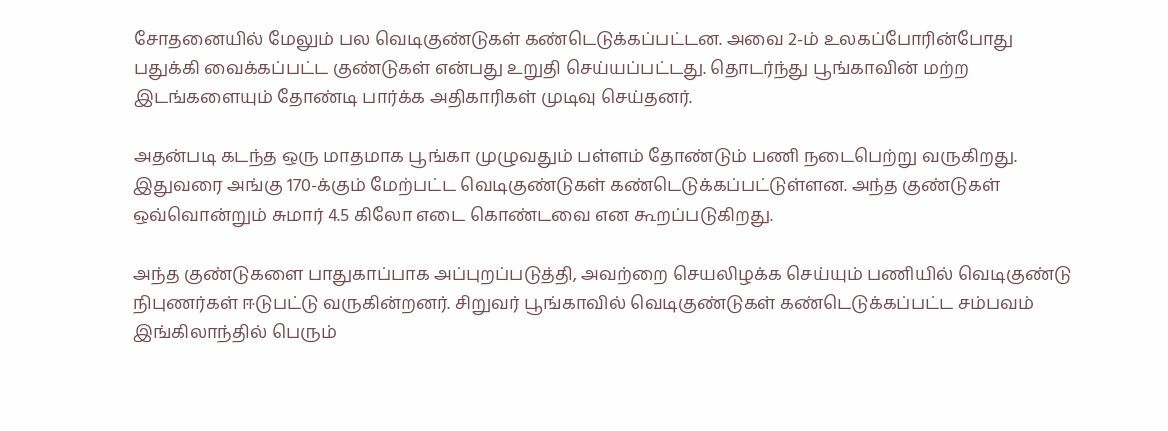சோதனையில் மேலும் பல வெடிகுண்டுகள் கண்டெடுக்கப்பட்டன. அவை 2-ம் உலகப்போரின்போது பதுக்கி வைக்கப்பட்ட குண்டுகள் என்பது உறுதி செய்யப்பட்டது. தொடர்ந்து பூங்காவின் மற்ற இடங்களையும் தோண்டி பார்க்க அதிகாரிகள் முடிவு செய்தனர்.

அதன்படி கடந்த ஒரு மாதமாக பூங்கா முழுவதும் பள்ளம் தோண்டும் பணி நடைபெற்று வருகிறது. இதுவரை அங்கு 170-க்கும் மேற்பட்ட வெடிகுண்டுகள் கண்டெடுக்கப்பட்டுள்ளன. அந்த குண்டுகள் ஒவ்வொன்றும் சுமார் 4.5 கிலோ எடை கொண்டவை என கூறப்படுகிறது.

அந்த குண்டுகளை பாதுகாப்பாக அப்புறப்படுத்தி, அவற்றை செயலிழக்க செய்யும் பணியில் வெடிகுண்டு நிபுணர்கள் ஈடுபட்டு வருகின்றனர். சிறுவர் பூங்காவில் வெடிகுண்டுகள் கண்டெடுக்கப்பட்ட சம்பவம் இங்கிலாந்தில் பெரும்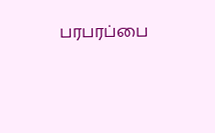பரபரப்பை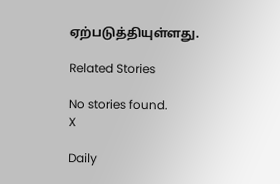ஏற்படுத்தியுள்ளது.

Related Stories

No stories found.
X

Daily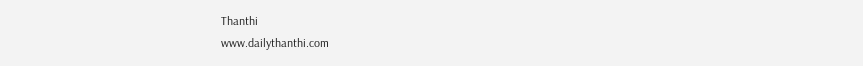Thanthi
www.dailythanthi.com